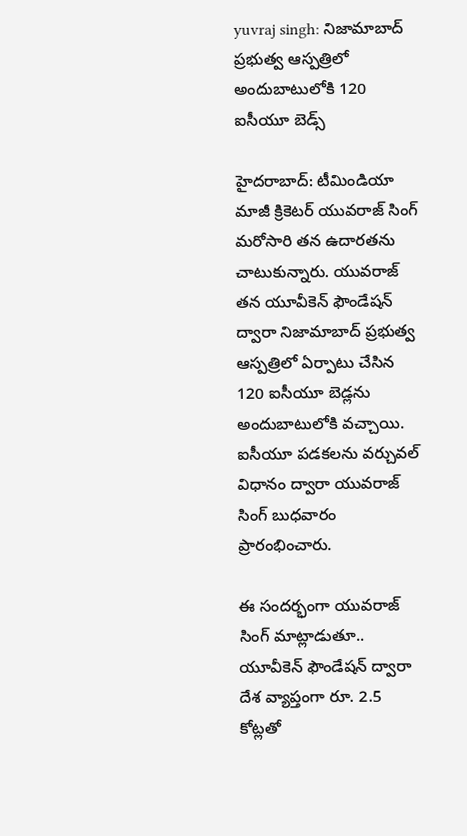yuvraj singh: నిజామాబాద్ ప్రభుత్వ ఆస్పత్రిలో అందుబాటులోకి 120 ఐసీయూ బెడ్స్

హైదరాబాద్: టీమిండియా మాజీ క్రికెటర్ యువరాజ్ సింగ్ మరోసారి తన ఉదారతను చాటుకున్నారు. యువరాజ్ తన యూవీకెన్ ఫౌండేషన్ ద్వారా నిజామాబాద్ ప్రభుత్వ ఆస్పత్రిలో ఏర్పాటు చేసిన 120 ఐసీయూ బెడ్లను అందుబాటులోకి వచ్చాయి. ఐసీయూ పడకలను వర్చువల్ విధానం ద్వారా యువరాజ్ సింగ్ బుధవారం ప్రారంభించారు.

ఈ సందర్భంగా యువరాజ్ సింగ్ మాట్లాడుతూ.. యూవీకెన్ ఫౌండేషన్ ద్వారా దేశ వ్యాప్తంగా రూ. 2.5 కోట్లతో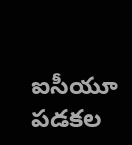ఐసీయూ పడకల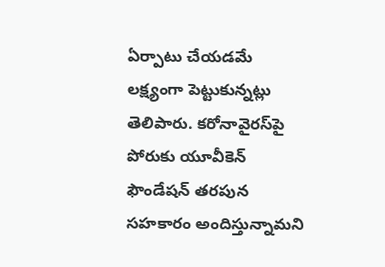ఏర్పాటు చేయడమే లక్ష్యంగా పెట్టుకున్నట్లు తెలిపారు. కరోనావైరస్‌పై పోరుకు యూవీకెన్ ఫౌండేషన్ తరపున సహకారం అందిస్తున్నామని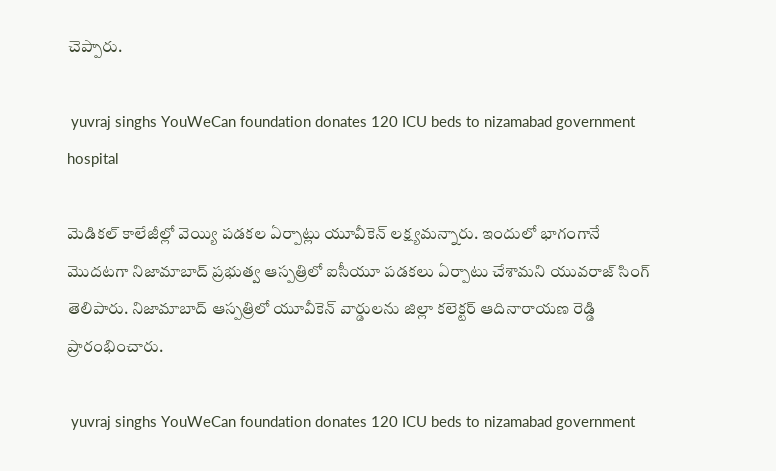చెప్పారు.

 yuvraj singhs YouWeCan foundation donates 120 ICU beds to nizamabad government hospital

మెడికల్ కాలేజీల్లో వెయ్యి పడకల ఏర్పాట్లు యూవీకెన్ లక్ష్యమన్నారు. ఇందులో భాగంగానే మొదటగా నిజామాబాద్ ప్రభుత్వ ఆస్పత్రిలో ఐసీయూ పడకలు ఏర్పాటు చేశామని యువరాజ్ సింగ్ తెలిపారు. నిజామాబాద్ ఆస్పత్రిలో యూవీకెన్ వార్డులను జిల్లా కలెక్టర్ ఆదినారాయణ రెడ్డి ప్రారంభించారు.

 yuvraj singhs YouWeCan foundation donates 120 ICU beds to nizamabad government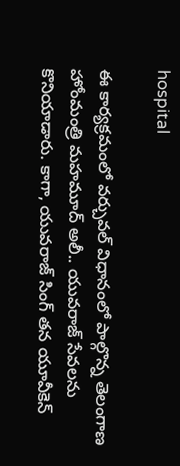hospital

ఈ కార్యక్రమంలో వర్చువల్‌ విధానంలో పాల్గొన్న తెలంగాణ హోంమంత్రి మహమూద్ అలీ.. యువరాజ్ సేవలను కొనియాడారు. కాగా, యువరాజ్ సింగ్ తన యూవీకెన్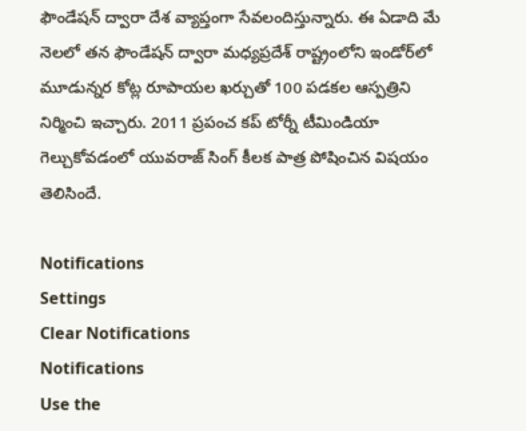ఫౌండేషన్ ద్వారా దేశ వ్యాప్తంగా సేవలందిస్తున్నారు. ఈ ఏడాది మే నెలలో తన ఫౌండేషన్ ద్వారా మధ్యప్రదేశ్ రాష్ట్రంలోని ఇండోర్‌లో మూడున్నర కోట్ల రూపాయల ఖర్చుతో 100 పడకల ఆస్పత్రిని నిర్మించి ఇచ్చారు. 2011 ప్రపంచ కప్ టోర్నీ టీమిండియా గెల్చుకోవడంలో యువరాజ్ సింగ్ కీలక పాత్ర పోషించిన విషయం తెలిసిందే.

Notifications
Settings
Clear Notifications
Notifications
Use the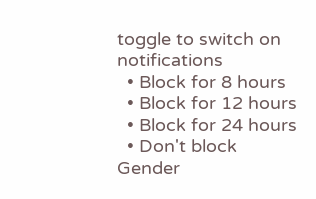toggle to switch on notifications
  • Block for 8 hours
  • Block for 12 hours
  • Block for 24 hours
  • Don't block
Gender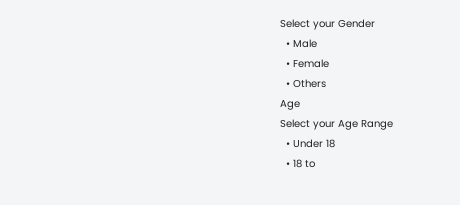Select your Gender
  • Male
  • Female
  • Others
Age
Select your Age Range
  • Under 18
  • 18 to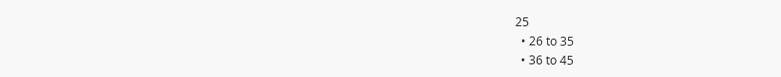25
  • 26 to 35
  • 36 to 45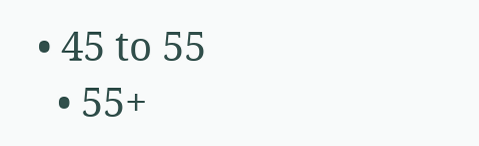• 45 to 55
  • 55+